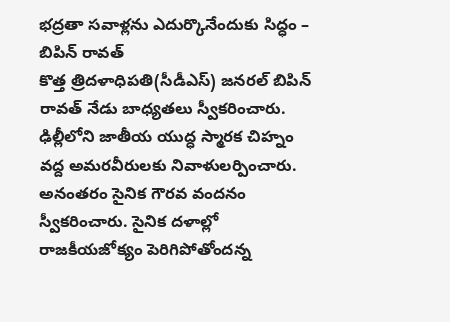భద్రతా సవాళ్లను ఎదుర్కొనేందుకు సిద్ధం – బిపిన్ రావత్
కొత్త త్రిదళాధిపతి(సీడీఎస్) జనరల్ బిపిన్ రావత్ నేడు బాధ్యతలు స్వీకరించారు. ఢిల్లీలోని జాతీయ యుద్ధ స్మారక చిహ్నం వద్ద అమరవీరులకు నివాళులర్పించారు. అనంతరం సైనిక గౌరవ వందనం స్వీకరించారు. సైనిక దళాల్లో రాజకీయజోక్యం పెరిగిపోతోందన్న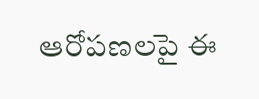ఆరోపణలపై ఈ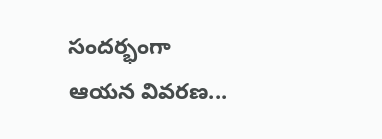సందర్భంగా ఆయన వివరణ...